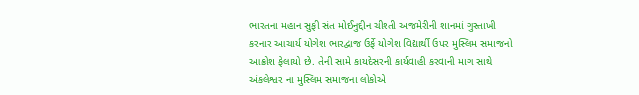ભારતના મહાન સુફી સંત મોઈનુદ્દીન ચીશ્તી અજમેરીની શાનમાં ગુસ્તાખી કરનાર આચાર્ય યોગેશ ભારદ્વાજ ઉર્ફે યોગેશ વિદ્યાર્થી ઉપર મુસ્લિમ સમાજનો આક્રોશ ફેલાયો છે. તેની સામે કાયદેસરની કાર્યવાહી કરવાની માગ સાથે અંકલેશ્વર ના મુસ્લિમ સમાજના લોકોએ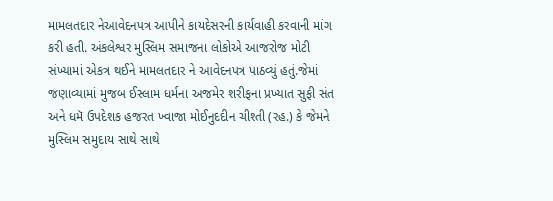મામલતદાર નેઆવેદનપત્ર આપીને કાયદેસરની કાર્યવાહી કરવાની માંગ કરી હતી. અંકલેશ્વર મુસ્લિમ સમાજના લોકોએ આજરોજ મોટી સંખ્યામાં એકત્ર થઈને મામલતદાર ને આવેદનપત્ર પાઠવ્યું હતું.જેમાં જણાવ્યામાં મુજબ ઈસ્લામ ધર્મના અજમેર શરીફના પ્રખ્યાત સુફી સંત અને ધમૅ ઉપદેશક હજરત ખ્વાજા મોઈનુદદીન ચીશ્તી (રહ.) કે જેમને મુસ્લિમ સમુદાય સાથે સાથે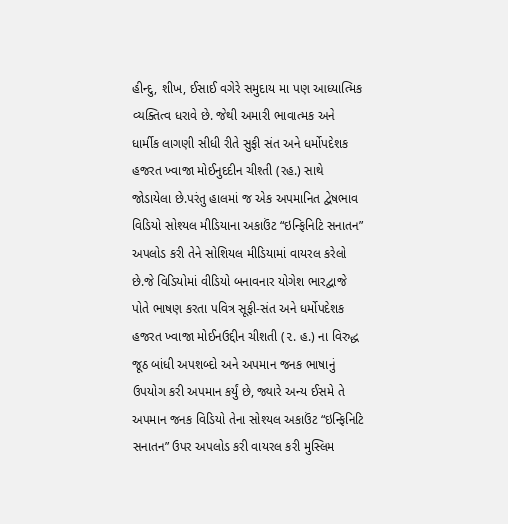હીન્દુ, શીખ, ઈસાઈ વગેરે સમુદાય મા પણ આધ્યાત્મિક વ્યક્તિત્વ ધરાવે છે. જેથી અમારી ભાવાત્મક અને ધાર્મીક લાગણી સીધી રીતે સુફી સંત અને ધર્મોપદેશક હજરત ખ્વાજા મોઈનુદદીન ચીશ્તી (રહ.) સાથે જોડાયેલા છે.પરંતુ હાલમાં જ એક અપમાનિત દ્વેષભાવ વિડિયો સોશ્યલ મીડિયાના અકાઉંટ “ઇન્ફિનિટિ સનાતન” અપલોડ કરી તેને સોશિયલ મીડિયામાં વાયરલ કરેલો છે.જે વિડિયોમાં વીડિયો બનાવનાર યોગેશ ભારદ્વાજે પોતે ભાષણ કરતા પવિત્ર સૂફી-સંત અને ધર્મોપદેશક હજરત ખ્વાજા મોઈનઉદ્દીન ચીશતી (૨. હ.) ના વિરુદ્ધ જૂઠ બાંધી અપશબ્દો અને અપમાન જનક ભાષાનું ઉપયોગ કરી અપમાન કર્યું છે, જ્યારે અન્ય ઈસમે તે અપમાન જનક વિડિયો તેના સોશ્યલ અકાઉંટ “ઇન્ફિનિટિ સનાતન” ઉપર અપલોડ કરી વાયરલ કરી મુસ્લિમ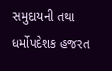સમુદાયની તથા ધર્મોપદેશક હજરત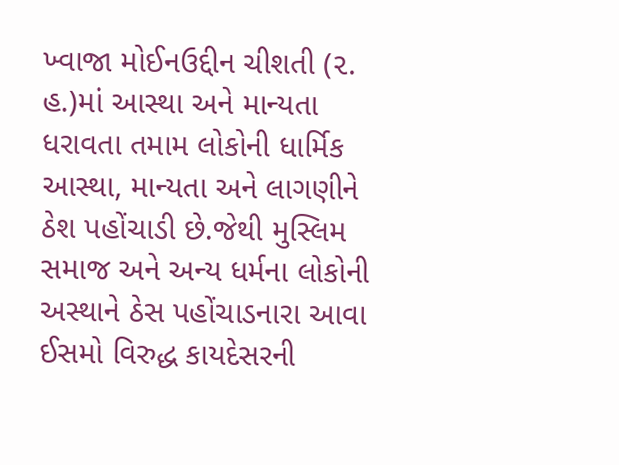ખ્વાજા મોઈનઉદ્દીન ચીશતી (૨. હ.)માં આસ્થા અને માન્યતા ધરાવતા તમામ લોકોની ધાર્મિક આસ્થા, માન્યતા અને લાગણીને ઠેશ પહોંચાડી છે.જેથી મુસ્લિમ સમાજ અને અન્ય ધર્મના લોકોની અસ્થાને ઠેસ પહોંચાડનારા આવા ઈસમો વિરુદ્ધ કાયદેસરની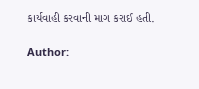કાર્યવાહી કરવાની માગ કરાઈ હતી.

Author: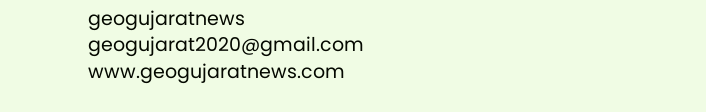geogujaratnews
geogujarat2020@gmail.com www.geogujaratnews.com